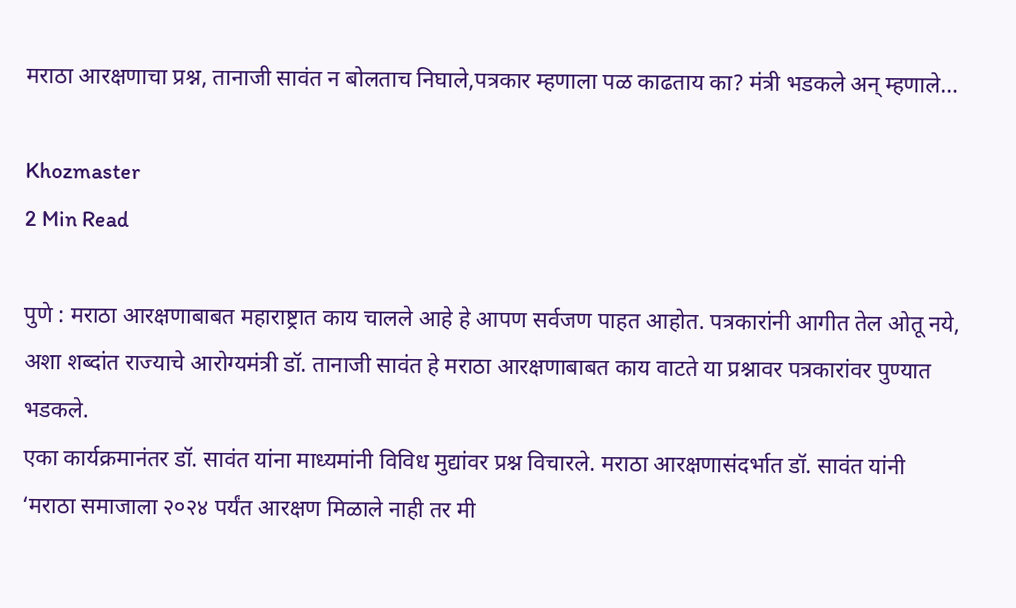मराठा आरक्षणाचा प्रश्न, तानाजी सावंत न बोलताच निघाले,पत्रकार म्हणाला पळ काढताय का? मंत्री भडकले अन् म्हणाले…

Khozmaster
2 Min Read

पुणे : मराठा आरक्षणाबाबत महाराष्ट्रात काय चालले आहे हे आपण सर्वजण पाहत आहोत. पत्रकारांनी आगीत तेल ओतू नये, अशा शब्दांत राज्याचे आरोग्यमंत्री डॉ. तानाजी सावंत हे मराठा आरक्षणाबाबत काय वाटते या प्रश्नावर पत्रकारांवर पुण्यात भडकले.
एका कार्यक्रमानंतर डॉ. सावंत यांना माध्यमांनी विविध मुद्यांवर प्रश्न विचारले. मराठा आरक्षणासंदर्भात डॉ. सावंत यांनी ‘मराठा समाजाला २०२४ पर्यंत आरक्षण मिळाले नाही तर मी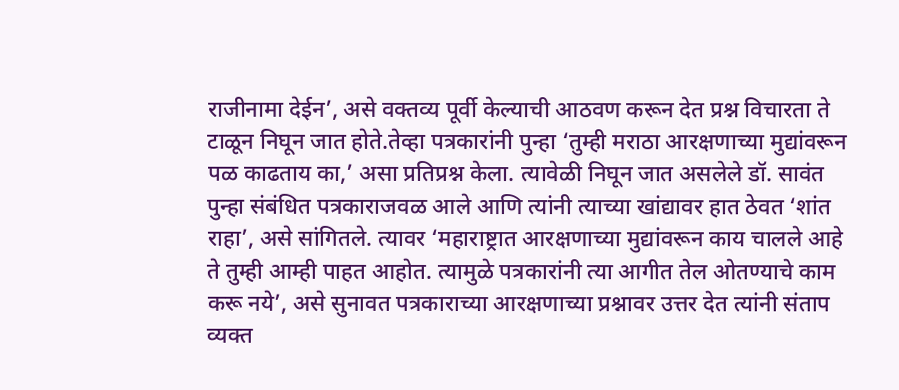राजीनामा देईन’, असे वक्तव्य पूर्वी केल्याची आठवण करून देत प्रश्न विचारता ते टाळून निघून जात होते.तेव्हा पत्रकारांनी पुन्हा ‘तुम्ही मराठा आरक्षणाच्या मुद्यांवरून पळ काढताय का,’ असा प्रतिप्रश्न केला. त्यावेळी निघून जात असलेले डॉ. सावंत पुन्हा संबंधित पत्रकाराजवळ आले आणि त्यांनी त्याच्या खांद्यावर हात ठेवत ‘शांत राहा’, असे सांगितले. त्यावर ‘महाराष्ट्रात आरक्षणाच्या मुद्यांवरून काय चालले आहे ते तुम्ही आम्ही पाहत आहोत. त्यामुळे पत्रकारांनी त्या आगीत तेल ओतण्याचे काम करू नये’, असे सुनावत पत्रकाराच्या आरक्षणाच्या प्रश्नावर उत्तर देत त्यांनी संताप व्यक्त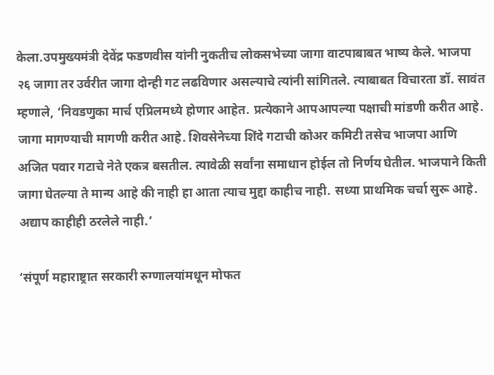केला.उपमुख्यमंत्री देवेंद्र फडणवीस यांनी नुकतीच लोकसभेच्या जागा वाटपाबाबत भाष्य केले. भाजपा २६ जागा तर उर्वरीत जागा दोन्ही गट लढविणार असल्याचे त्यांनी सांगितले. त्याबाबत विचारता डॉ. सावंत म्हणाले, ‘निवडणुका मार्च एप्रिलमध्ये होणार आहेत. प्रत्येकाने आपआपल्या पक्षाची मांडणी करीत आहे. जागा मागण्याची मागणी करीत आहे. शिवसेनेच्या शिंदे गटाची कोअर कमिटी तसेच भाजपा आणि अजित पवार गटाचे नेते एकत्र बसतील. त्यावेळी सर्वांना समाधान होईल तो निर्णय घेतील. भाजपाने किती जागा घेतल्या ते मान्य आहे की नाही हा आता त्याच मुद्दा काहीच नाही. सध्या प्राथमिक चर्चा सुरू आहे. अद्याप काहीही ठरलेले नाही.’

‘संपूर्ण महाराष्ट्रात सरकारी रुग्णालयांमधून मोफत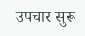उपचार सुरू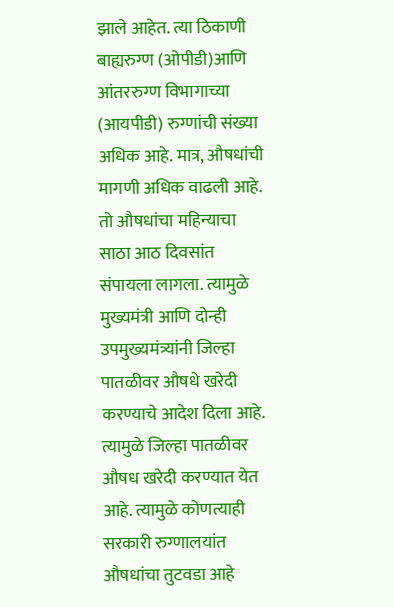झाले आहेत. त्या ठिकाणी बाह्यरुग्ण (ओपीडी)आणि आंतररुग्ण विभागाच्या (आयपीडी) रुग्णांची संख्या अधिक आहे. मात्र, औषधांची मागणी अधिक वाढली आहे. तो औषधांचा महिन्याचा साठा आठ दिवसांत संपायला लागला. त्यामुळे मुख्यमंत्री आणि दोन्ही उपमुख्यमंत्र्यांनी जिल्हा पातळीवर औषधे खरेदी करण्याचे आदेश दिला आहे. त्यामुळे जिल्हा पातळीवर औषध खरेदी करण्यात येत आहे. त्यामुळे कोणत्याही सरकारी रुग्णालयांत औषधांचा तुटवडा आहे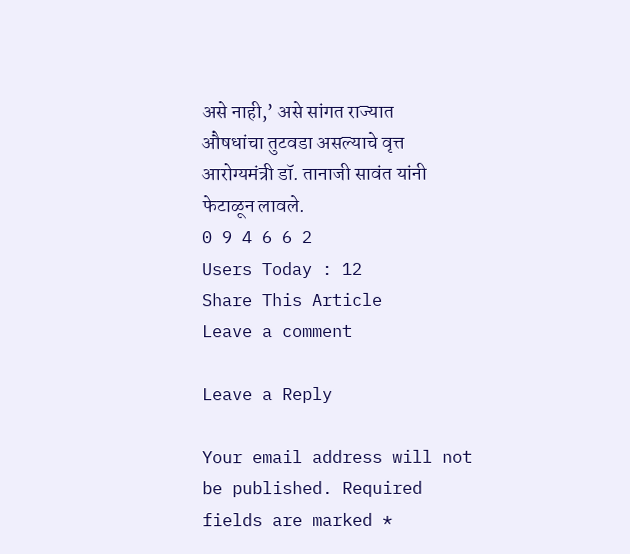असे नाही,’ असे सांगत राज्यात औषधांचा तुटवडा असल्याचे वृत्त आरोग्यमंत्री डॉ. तानाजी सावंत यांनी फेटाळून लावले.
0 9 4 6 6 2
Users Today : 12
Share This Article
Leave a comment

Leave a Reply

Your email address will not be published. Required fields are marked *